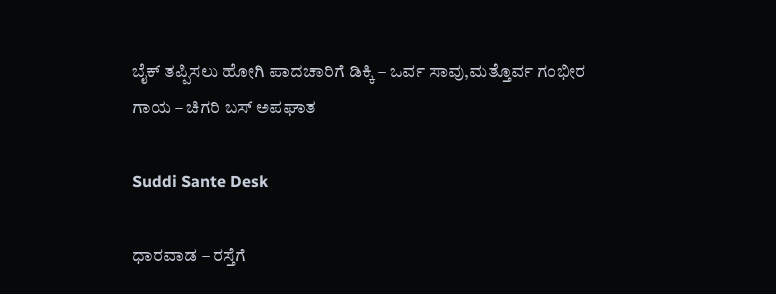ಬೈಕ್ ತಪ್ಪಿಸಲು ಹೋಗಿ ಪಾದಚಾರಿಗೆ ಡಿಕ್ಕಿ – ಒರ್ವ ಸಾವು,ಮತ್ತೊರ್ವ ಗಂಭೀರ ಗಾಯ – ಚಿಗರಿ ಬಸ್ ಅಪಘಾತ

Suddi Sante Desk

ಧಾರವಾಡ – ರಸ್ತೆಗೆ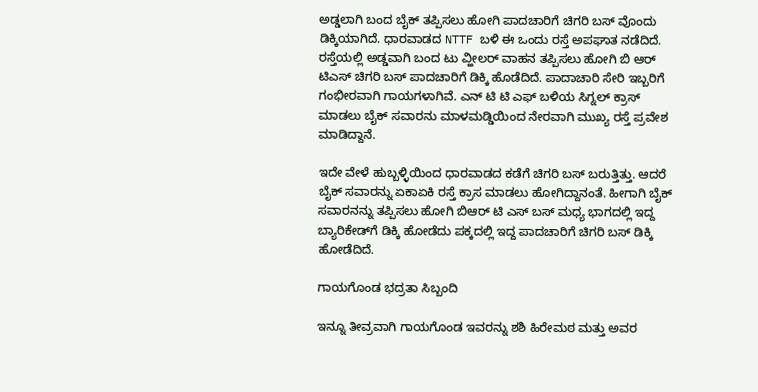ಅಡ್ಡಲಾಗಿ ಬಂದ ಬೈಕ್ ತಪ್ಪಿಸಲು ಹೋಗಿ ಪಾದಚಾರಿಗೆ ಚಿಗರಿ ಬಸ್ ವೊಂದು ಡಿಕ್ಕಿಯಾಗಿದೆ‌. ಧಾರವಾಡದ NTTF ಬಳಿ ಈ ಒಂದು ರಸ್ತೆ ಅಪಘಾತ ನಡೆದಿದೆ‌. ರಸ್ತೆಯಲ್ಲಿ ಅಡ್ಡವಾಗಿ ಬಂದ ಟು ವ್ಹೀಲರ್ ವಾಹನ ತಪ್ಪಿಸಲು ಹೋಗಿ ಬಿ ಆರ್ ಟಿಎಸ್ ಚಿಗರಿ ಬಸ್ ಪಾದಚಾರಿಗೆ ಡಿಕ್ಕಿ ಹೊಡೆದಿದೆ. ಪಾದಾಚಾರಿ ಸೇರಿ ಇಬ್ಬರಿಗೆ ಗಂಭೀರವಾಗಿ ಗಾಯಗಳಾಗಿವೆ. ಎನ್ ಟಿ ಟಿ ಎಫ್ ಬಳಿಯ ಸಿಗ್ನಲ್ ಕ್ರಾಸ್ ಮಾಡಲು ಬೈಕ್ ಸವಾರನು ಮಾಳಮಡ್ಡಿಯಿಂದ ನೇರವಾಗಿ ಮುಖ್ಯ ರಸ್ತೆ ಪ್ರವೇಶ ಮಾಡಿದ್ದಾನೆ.

ಇದೇ ವೇಳೆ ಹುಬ್ಬಳ್ಳಿಯಿಂದ ಧಾರವಾಡದ ಕಡೆಗೆ ಚಿಗರಿ ಬಸ್ ಬರುತ್ತಿತ್ತು. ಆದರೆ ಬೈಕ್ ಸವಾರನ್ನು ಏಕಾಏಕಿ ರಸ್ತೆ ಕ್ರಾಸ ಮಾಡಲು ಹೋಗಿದ್ದಾನಂತೆ. ಹೀಗಾಗಿ ಬೈಕ್ ಸವಾರನನ್ನು ತಪ್ಪಿಸಲು ಹೋಗಿ ಬಿಆರ್ ಟಿ ಎಸ್ ಬಸ್ ಮಧ್ಯ ಭಾಗದಲ್ಲಿ ಇದ್ದ ಬ್ಯಾರಿಕೇಡ್‌ಗೆ ಡಿಕ್ಕಿ ಹೋಡೆದು ಪಕ್ಕದಲ್ಲಿ ಇದ್ದ ಪಾದಚಾರಿಗೆ ಚಿಗರಿ ಬಸ್ ಡಿಕ್ಕಿ ಹೋಡೆದಿದೆ.

ಗಾಯಗೊಂಡ ಭದ್ರತಾ ಸಿಬ್ಬಂದಿ

ಇನ್ನೂ ತೀವ್ರವಾಗಿ ಗಾಯಗೊಂಡ ಇವರನ್ನು ಶಶಿ ಹಿರೇಮಠ ಮತ್ತು ಅವರ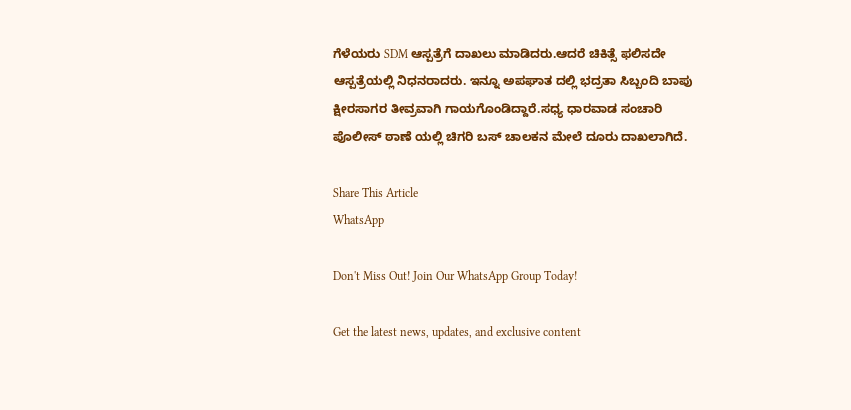ಗೆಳೆಯರು SDM ಆಸ್ಪತ್ರೆಗೆ ದಾಖಲು ಮಾಡಿದರು.ಆದರೆ ಚಿಕಿತ್ಸೆ ಫಲಿಸದೇ ಆಸ್ಪತ್ರೆಯಲ್ಲಿ ನಿಧನರಾದರು. ಇನ್ನೂ ಅಪಘಾತ ದಲ್ಲಿ ಭದ್ರತಾ ಸಿಬ್ಬಂದಿ ಬಾಪು ಕ್ಷೀರಸಾಗರ ತೀವ್ರವಾಗಿ ಗಾಯಗೊಂಡಿದ್ದಾರೆ.ಸಧ್ಯ ಧಾರವಾಡ ಸಂಚಾರಿ ಪೊಲೀಸ್ ಠಾಣೆ ಯಲ್ಲಿ ಚಿಗರಿ ಬಸ್ ಚಾಲಕನ ಮೇಲೆ ದೂರು ದಾಖಲಾಗಿದೆ.

Share This Article
WhatsApp

Don't Miss Out! Join Our WhatsApp Group Today!

Get the latest news, updates, and exclusive content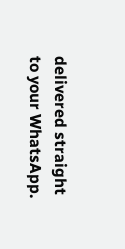delivered straight to your WhatsApp.